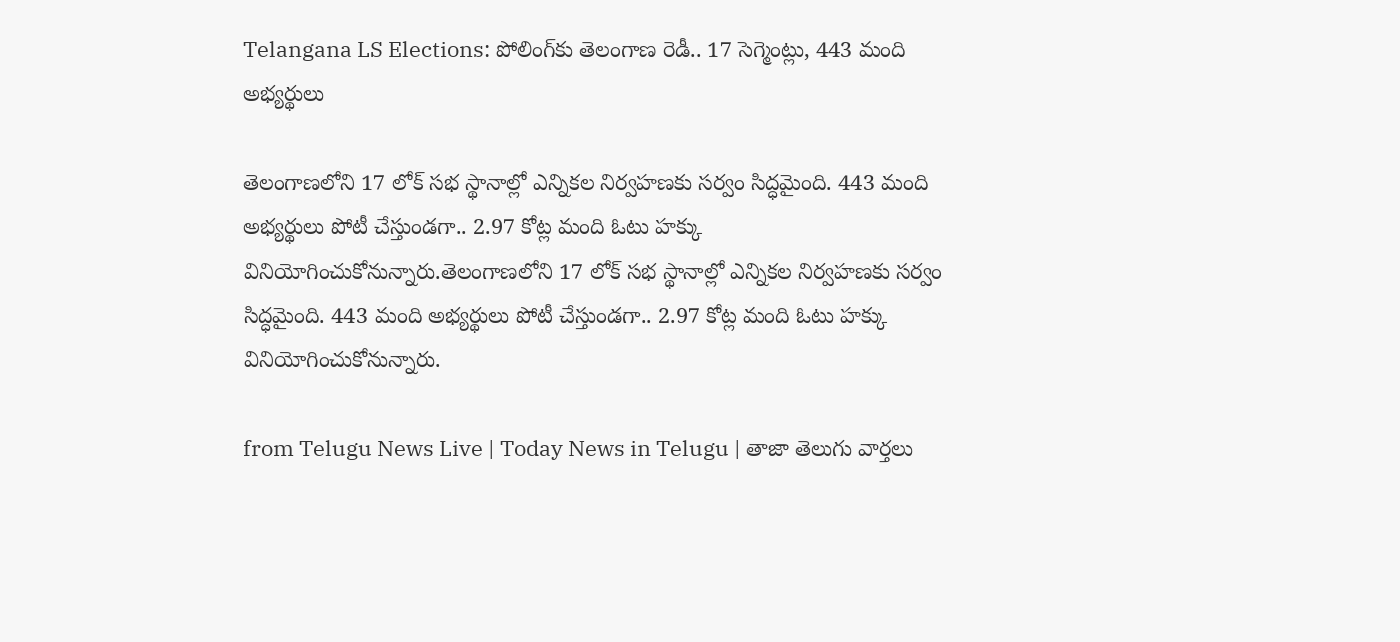Telangana LS Elections: పోలింగ్‌కు తెలంగాణ రెడీ.. 17 సెగ్మెంట్లు, 443 మంది అభ్యర్థులు

తెలంగాణలోని 17 లోక్ సభ స్థానాల్లో ఎన్నికల నిర్వహణకు సర్వం సిద్ధమైంది. 443 మంది అభ్యర్థులు పోటీ చేస్తుండగా.. 2.97 కోట్ల మంది ఓటు హక్కు వినియోగించుకోనున్నారు.తెలంగాణలోని 17 లోక్ సభ స్థానాల్లో ఎన్నికల నిర్వహణకు సర్వం సిద్ధమైంది. 443 మంది అభ్యర్థులు పోటీ చేస్తుండగా.. 2.97 కోట్ల మంది ఓటు హక్కు వినియోగించుకోనున్నారు.

from Telugu News Live | Today News in Telugu | తాజా తెలుగు వార్తలు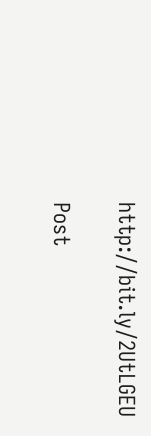http://bit.ly/2UtLGEU

Post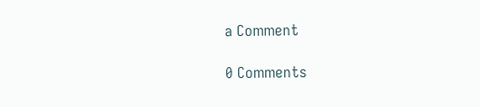a Comment

0 Comments